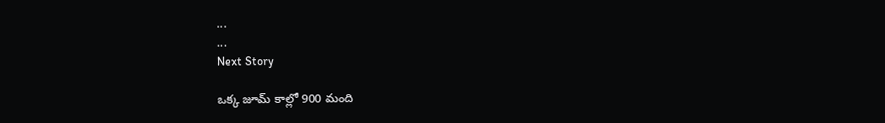...
...
Next Story

ఒక్క జూమ్ కాల్లో 900 మంది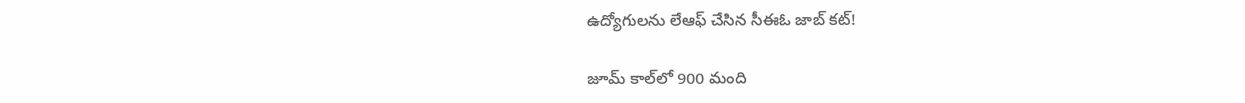ఉద్యోగులను లేఆఫ్ చేసిన సీఈఓ జాబ్ కట్!

జూమ్ కాల్‌లో 900 మంది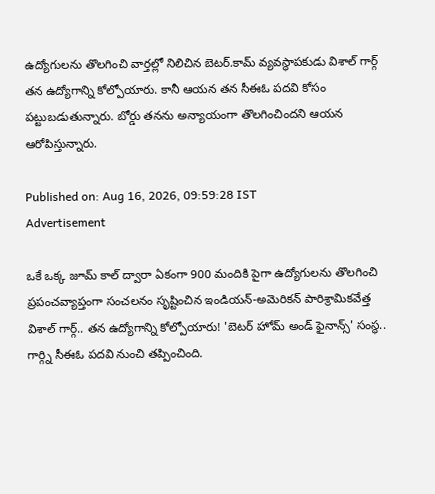ఉద్యోగులను తొలగించి వార్తల్లో నిలిచిన బెటర్.కామ్ వ్యవస్థాపకుడు విశాల్ గార్గ్ తన ఉద్యోగాన్ని కోల్పోయారు. కానీ ఆయన తన సీఈఓ పదవి కోసం పట్టుబడుతున్నారు. బోర్డు తనను అన్యాయంగా తొలగించిందని ఆయన ఆరోపిస్తున్నారు.

Published on: Aug 16, 2026, 09:59:28 IST
Advertisement

ఒకే ఒక్క జూమ్ కాల్ ద్వారా ఏకంగా 900 మందికి పైగా ఉద్యోగులను తొలగించి ప్రపంచవ్యాప్తంగా సంచలనం సృష్టించిన ఇండియన్-అమెరికన్ పారిశ్రామికవేత్త విశాల్ గార్గ్.. తన ఉద్యోగాన్ని కోల్పోయారు! 'బెటర్ హోమ్ అండ్ ఫైనాన్స్' సంస్థ.. గార్గ్ని సీఈఓ పదవి నుంచి తప్పించింది.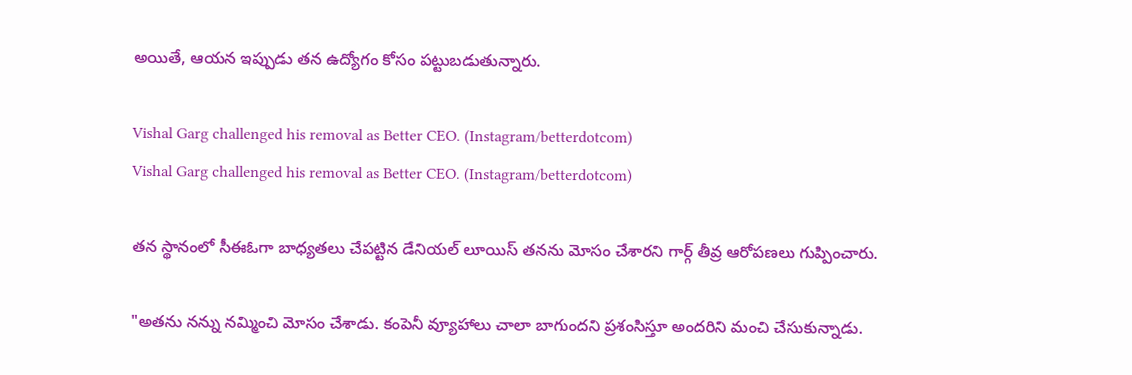అయితే, ఆయన ఇప్పుడు తన ఉద్యోగం కోసం పట్టుబడుతున్నారు.

Vishal Garg challenged his removal as Better CEO. (Instagram/betterdotcom)
Vishal Garg challenged his removal as Better CEO. (Instagram/betterdotcom)

తన స్థానంలో సీఈఓగా బాధ్యతలు చేపట్టిన డేనియల్ లూయిస్ తనను మోసం చేశారని గార్గ్ తీవ్ర ఆరోపణలు గుప్పించారు.

"అతను నన్ను నమ్మించి మోసం చేశాడు. కంపెనీ వ్యూహాలు చాలా బాగుందని ప్రశంసిస్తూ అందరిని మంచి చేసుకున్నాడు.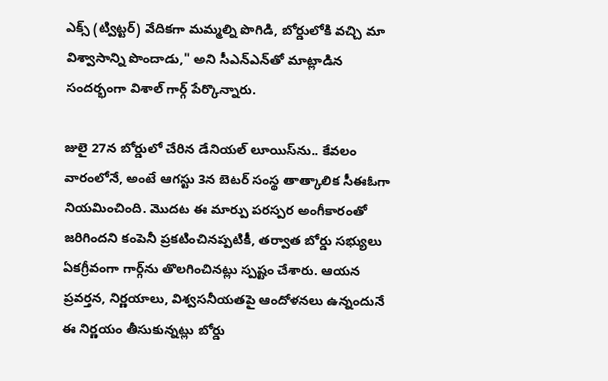ఎక్స్ (ట్విట్టర్) వేదికగా మమ్మల్ని పొగిడి, బోర్డులోకి వచ్చి మా విశ్వాసాన్ని పొందాడు," అని సీఎన్‌ఎన్‌తో మాట్లాడిన సందర్భంగా విశాల్ గార్గ్ పేర్కొన్నారు.

జులై 27న బోర్డులో చేరిన డేనియల్ లూయిస్‌ను.. కేవలం వారంలోనే, అంటే ఆగస్టు 3న బెటర్ సంస్థ తాత్కాలిక సీఈఓగా నియమించింది. మొదట ఈ మార్పు పరస్పర అంగీకారంతో జరిగిందని కంపెనీ ప్రకటించినప్పటికీ, తర్వాత బోర్డు సభ్యులు ఏకగ్రీవంగా గార్గ్‌ను తొలగించినట్లు స్పష్టం చేశారు. ఆయన ప్రవర్తన, నిర్ణయాలు, విశ్వసనీయతపై ఆందోళనలు ఉన్నందునే ఈ నిర్ణయం తీసుకున్నట్లు బోర్డు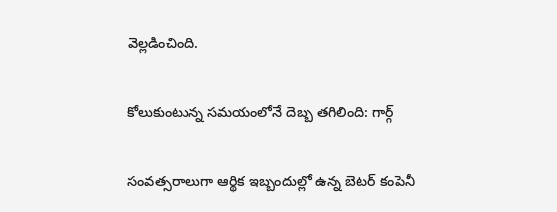వెల్లడించింది.

కోలుకుంటున్న సమయంలోనే దెబ్బ తగిలింది: గార్గ్

సంవత్సరాలుగా ఆర్థిక ఇబ్బందుల్లో ఉన్న బెటర్ కంపెనీ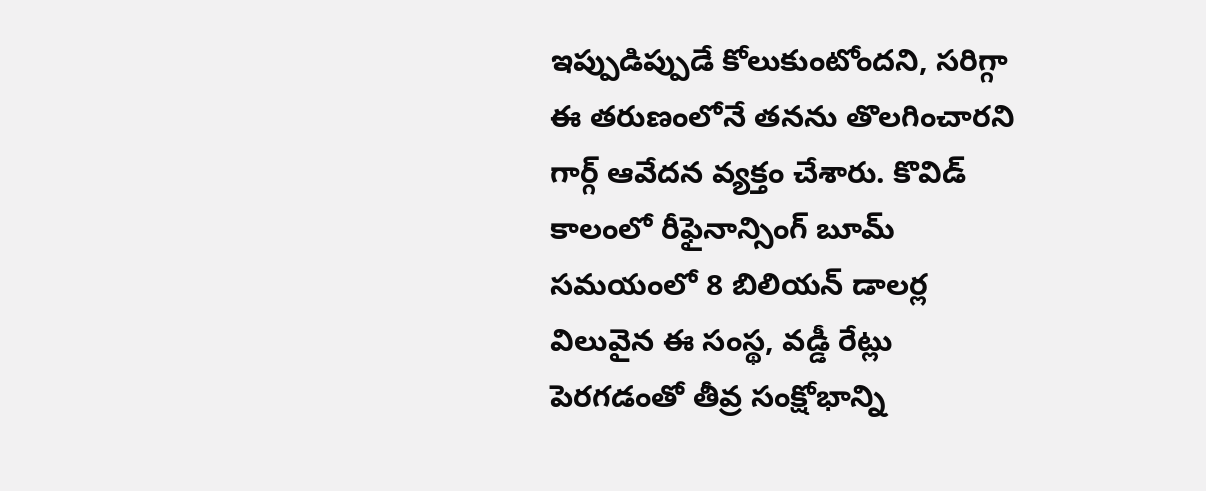ఇప్పుడిప్పుడే కోలుకుంటోందని, సరిగ్గా ఈ తరుణంలోనే తనను తొలగించారని గార్గ్ ఆవేదన వ్యక్తం చేశారు. కొవిడ్ కాలంలో రీఫైనాన్సింగ్ బూమ్ సమయంలో 8 బిలియన్ డాలర్ల విలువైన ఈ సంస్థ, వడ్డీ రేట్లు పెరగడంతో తీవ్ర సంక్షోభాన్ని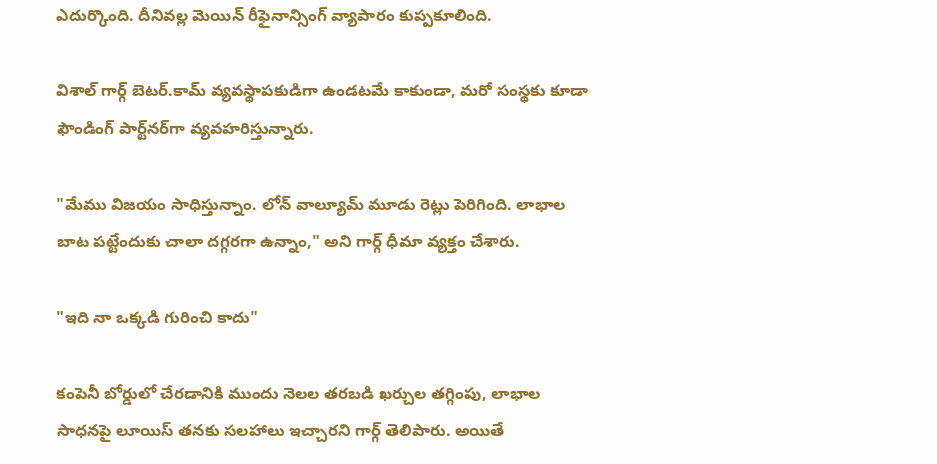ఎదుర్కొంది. దీనివల్ల మెయిన్ రీఫైనాన్సింగ్ వ్యాపారం కుప్పకూలింది.

విశాల్ గార్గ్ బెటర్.కామ్ వ్యవస్థాపకుడిగా ఉండటమే కాకుండా, మరో సంస్థకు కూడా ఫౌండింగ్ పార్ట్‌నర్‌గా వ్యవహరిస్తున్నారు.

"మేము విజయం సాధిస్తున్నాం. లోన్ వాల్యూమ్ మూడు రెట్లు పెరిగింది. లాభాల బాట పట్టేందుకు చాలా దగ్గరగా ఉన్నాం," అని గార్గ్ ధీమా వ్యక్తం చేశారు.

"ఇది నా ఒక్కడి గురించి కాదు"

కంపెనీ బోర్డులో చేరడానికి ముందు నెలల తరబడి ఖర్చుల తగ్గింపు, లాభాల సాధనపై లూయిస్ తనకు సలహాలు ఇచ్చారని గార్గ్ తెలిపారు. అయితే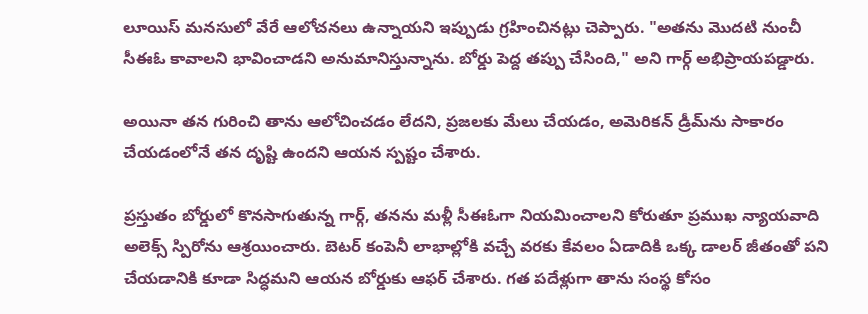లూయిస్ మనసులో వేరే ఆలోచనలు ఉన్నాయని ఇప్పుడు గ్రహించినట్లు చెప్పారు. "అతను మొదటి నుంచీ సీఈఓ కావాలని భావించాడని అనుమానిస్తున్నాను. బోర్డు పెద్ద తప్పు చేసింది," అని గార్గ్ అభిప్రాయపడ్డారు.

అయినా తన గురించి తాను ఆలోచించడం లేదని, ప్రజలకు మేలు చేయడం, అమెరికన్ డ్రీమ్‌ను సాకారం చేయడంలోనే తన దృష్టి ఉందని ఆయన స్పష్టం చేశారు.

ప్రస్తుతం బోర్డులో కొనసాగుతున్న గార్గ్, తనను మళ్లీ సీఈఓగా నియమించాలని కోరుతూ ప్రముఖ న్యాయవాది అలెక్స్ స్పిరోను ఆశ్రయించారు. బెటర్ కంపెనీ లాభాల్లోకి వచ్చే వరకు కేవలం ఏడాదికి ఒక్క డాలర్ జీతంతో పని చేయడానికి కూడా సిద్ధమని ఆయన బోర్డుకు ఆఫర్ చేశారు. గత పదేళ్లుగా తాను సంస్థ కోసం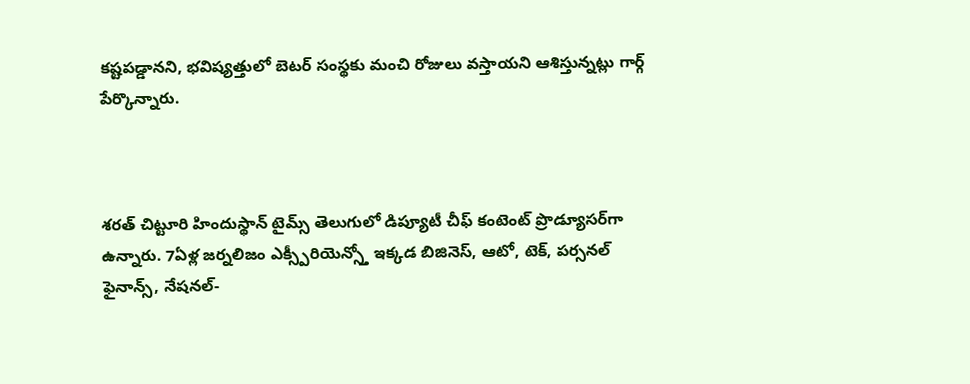కష్టపడ్డానని, భవిష్యత్తులో బెటర్ సంస్థకు మంచి రోజులు వస్తాయని ఆశిస్తున్నట్లు గార్గ్ పేర్కొన్నారు.



శరత్ చిట్టూరి హిందుస్థాన్ టైమ్స్ తెలుగులో డిప్యూటీ చీఫ్ కంటెంట్ ప్రొడ్యూసర్‌గా ఉన్నారు. 7ఏళ్ల జర్నలిజం ఎక్స్పీరియెన్స్తో ఇక్కడ బిజినెస్, ఆటో, టెక్, పర్సనల్ ఫైనాన్స్, నేషనల్-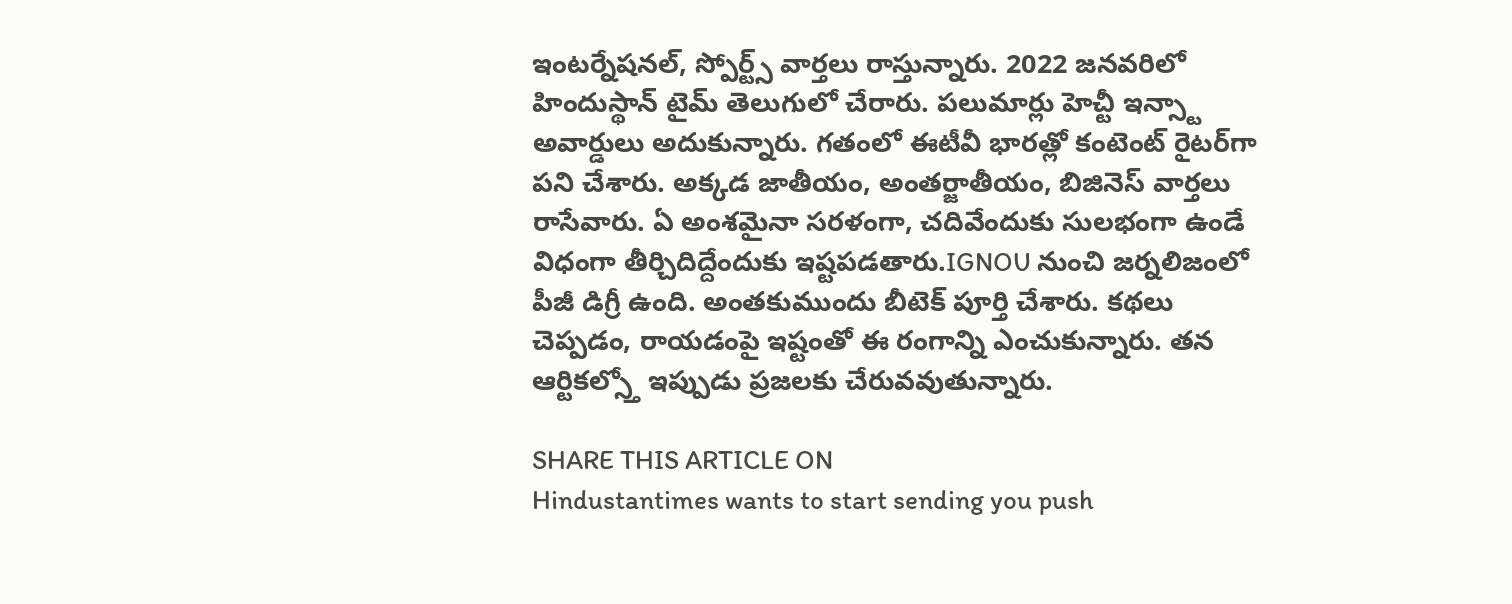ఇంటర్నేషనల్, స్పోర్ట్స్ వార్తలు రాస్తున్నారు. 2022 జనవరిలో హిందుస్థాన్ టైమ్ తెలుగులో చేరారు. పలుమార్లు హెచ్టీ ఇన్స్టా అవార్డులు అదుకున్నారు. గతంలో ఈటీవీ భారత్లో కంటెంట్ రైటర్‌గా పని చేశారు. అక్కడ జాతీయం, అంతర్జాతీయం, బిజినెస్ వార్తలు రాసేవారు. ఏ అంశమైనా సరళంగా, చదివేందుకు సులభంగా ఉండే విధంగా తీర్చిదిద్దేందుకు ఇష్టపడతారు.IGNOU నుంచి జర్నలిజంలో పీజీ డిగ్రీ ఉంది. అంతకుముందు బీటెక్ పూర్తి చేశారు. కథలు చెప్పడం, రాయడంపై ఇష్టంతో ఈ రంగాన్ని ఎంచుకున్నారు. తన ఆర్టికల్స్తో ఇప్పుడు ప్రజలకు చేరువవుతున్నారు.

SHARE THIS ARTICLE ON
Hindustantimes wants to start sending you push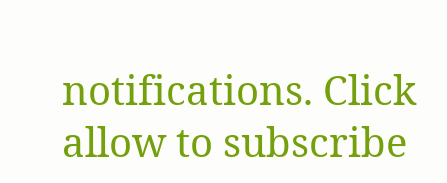notifications. Click allow to subscribe